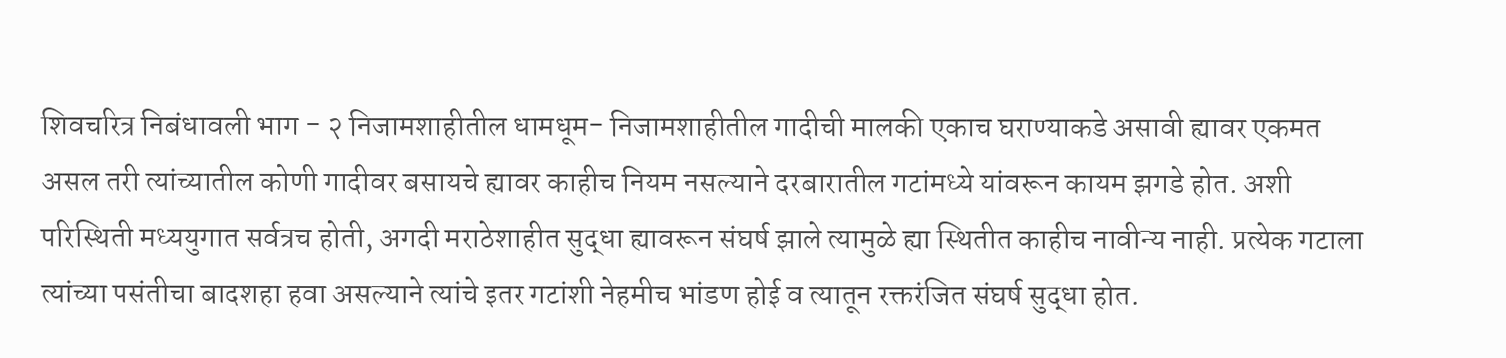शिवचरित्र निबंधावली भाग - २ निजामशाहीतील धामधूम- निजामशाहीतील गादीची मालकी एकाच घराण्याकडे असावी ह्यावर एकमत असल तरी त्यांच्यातील कोणी गादीवर बसायचे ह्यावर काहीच नियम नसल्याने दरबारातील गटांमध्ये यांवरून कायम झगडे होत. अशी परिस्थिती मध्ययुगात सर्वत्रच होती, अगदी मराठेशाहीत सुद्धा ह्यावरून संघर्ष झाले त्यामुळे ह्या स्थितीत काहीच नावीन्य नाही. प्रत्येक गटाला त्यांच्या पसंतीचा बादशहा हवा असल्याने त्यांचे इतर गटांशी नेहमीच भांडण होई व त्यातून रक्तरंजित संघर्ष सुद्धा होत.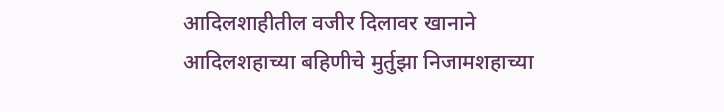आदिलशाहीतील वजीर दिलावर खानाने आदिलशहाच्या बहिणीचे मुर्तुझा निजामशहाच्या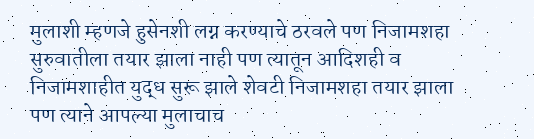मुलाशी म्हणजे हुसेनशी लग्न करण्याचे ठरवले पण निजामशहा सुरुवातीला तयार झाला नाही पण त्यातून आदिशही व निजामशाहीत युद्ध सुरू झाले शेवटी निजामशहा तयार झाला पण त्याने आपल्या मुलाचाच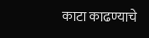काटा काढण्याचे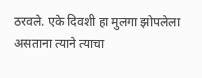ठरवले. एके दिवशी हा मुलगा झोपलेला असताना त्याने त्याचा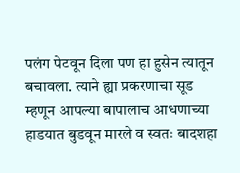पलंग पेटवून दिला पण हा हुसेन त्यातून बचावला. त्याने ह्या प्रकरणाचा सूड म्हणून आपल्या बापालाच आधणाच्या हाडयात बुडवून मारले व स्वतः बादशहा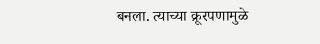बनला. त्याच्या क्रूरपणामुळे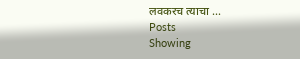लवकरच त्याचा ...
Posts
Showing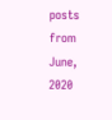posts from June, 2020